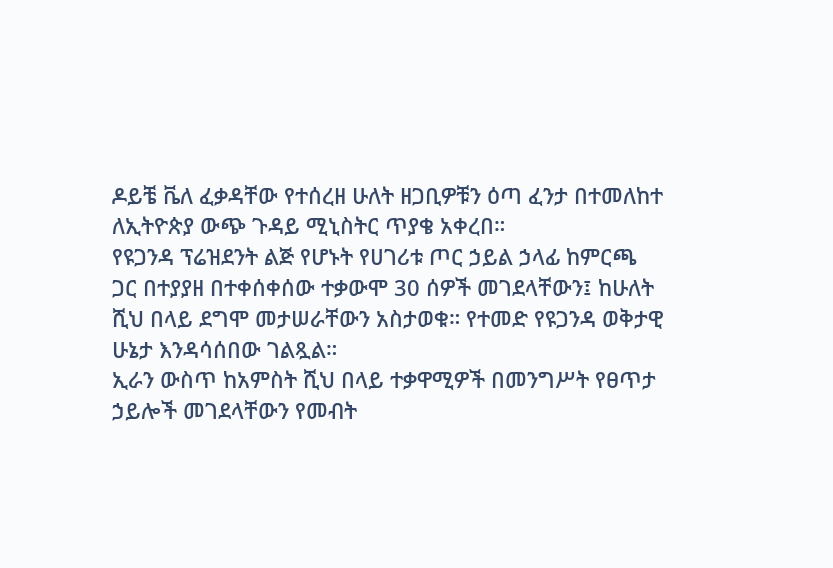ዶይቼ ቬለ ፈቃዳቸው የተሰረዘ ሁለት ዘጋቢዎቹን ዕጣ ፈንታ በተመለከተ ለኢትዮጵያ ውጭ ጉዳይ ሚኒስትር ጥያቄ አቀረበ።
የዩጋንዳ ፕሬዝደንት ልጅ የሆኑት የሀገሪቱ ጦር ኃይል ኃላፊ ከምርጫ ጋር በተያያዘ በተቀሰቀሰው ተቃውሞ 30 ሰዎች መገደላቸውን፤ ከሁለት ሺህ በላይ ደግሞ መታሠራቸውን አስታወቁ። የተመድ የዩጋንዳ ወቅታዊ ሁኔታ እንዳሳሰበው ገልጿል።
ኢራን ውስጥ ከአምስት ሺህ በላይ ተቃዋሚዎች በመንግሥት የፀጥታ ኃይሎች መገደላቸውን የመብት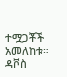ተሟጋቾች አመለከቱ።
ዳቮስ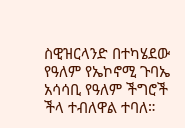ስዊዝርላንድ በተካሄደው የዓለም የኤኮኖሚ ጉባኤ አሳሳቢ የዓለም ችግሮች ችላ ተብለዋል ተባለ።